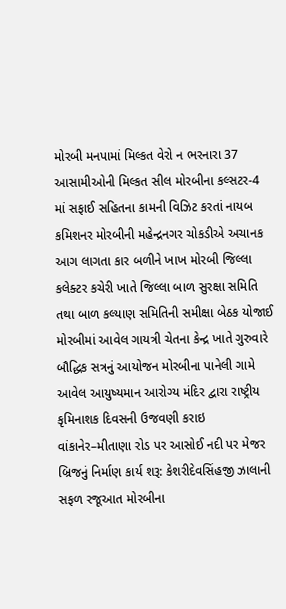મોરબી મનપામાં મિલ્કત વેરો ન ભરનારા 37 આસામીઓની મિલ્કત સીલ મોરબીના કલ્સટર-4 માં સફાઈ સહિતના કામની વિઝિટ કરતાં નાયબ કમિશનર મોરબીની મહેન્દ્રનગર ચોકડીએ અચાનક આગ લાગતા કાર બળીને ખાખ મોરબી જિલ્લા કલેક્ટર કચેરી ખાતે જિલ્લા બાળ સુરક્ષા સમિતિ તથા બાળ કલ્યાણ સમિતિની સમીક્ષા બેઠક યોજાઈ મોરબીમાં આવેલ ગાયત્રી ચેતના કેન્દ્ર ખાતે ગુરુવારે બૌદ્ધિક સત્રનું આયોજન મોરબીના પાનેલી ગામે આવેલ આયુષ્યમાન આરોગ્ય મંદિર દ્વારા રાષ્ટ્રીય કૃમિનાશક દિવસની ઉજવણી કરાઇ વાંકાનેર–મીતાણા રોડ પર આસોઈ નદી પર મેજર બ્રિજનું નિર્માણ કાર્ય શરૂ: કેશરીદેવસિંહજી ઝાલાની સફળ રજૂઆત મોરબીના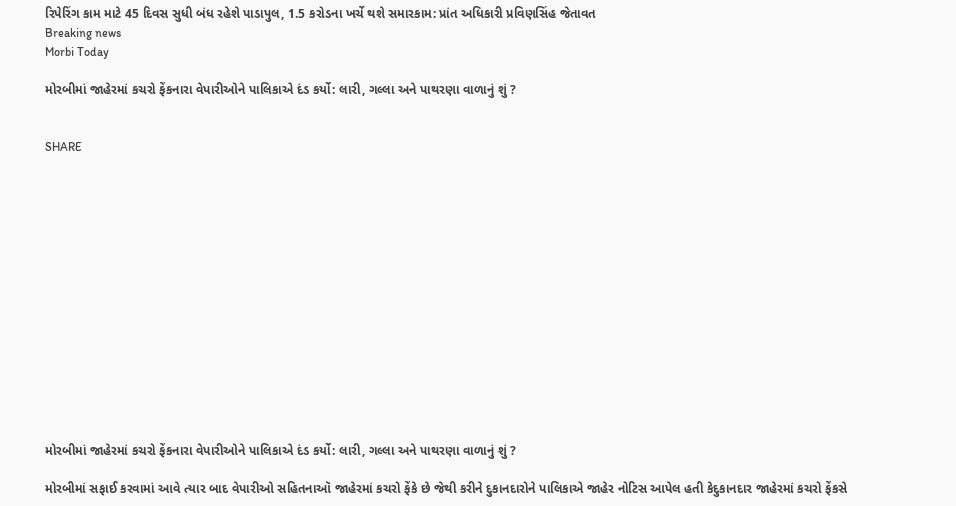રિપેરિંગ કામ માટે 45 દિવસ સુધી બંધ રહેશે પાડાપુલ, 1.5 કરોડના ખર્ચે થશે સમારકામ: પ્રાંત અધિકારી પ્રવિણસિંહ જેતાવત
Breaking news
Morbi Today

મોરબીમાં જાહેરમાં કચરો ફેંકનારા વેપારીઓને પાલિકાએ દંડ કર્યો: લારી, ગલ્લા અને પાથરણા વાળાનું શું ?


SHARE















મોરબીમાં જાહેરમાં કચરો ફેંકનારા વેપારીઓને પાલિકાએ દંડ કર્યો: લારી, ગલ્લા અને પાથરણા વાળાનું શું ?

મોરબીમાં સફાઈ કરવામાં આવે ત્યાર બાદ વેપારીઓ સહિતનાઑ જાહેરમાં કચરો ફેંકે છે જેથી કરીને દુકાનદારોને પાલિકાએ જાહેર નોટિસ આપેલ હતી કેદુકાનદાર જાહેરમાં કચરો ફેંકસે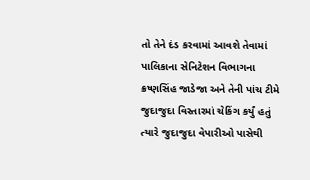તો તેને દંડ કરવામાં આવશે તેવામાં પાલિકાના સેનિટેશન વિભાગના ક્રષ્ણસિંહ જાડેજા અને તેની પાંચ ટીમે જુદાજુદા વિસ્તારમાં ચેકિંગ કર્યું હતું ત્યારે જુદાજુદા વેપારીઓ પાસેથી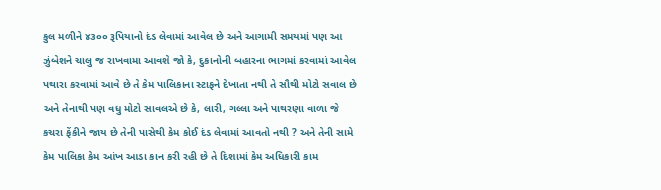કુલ મળીને ૪૩૦૦ રૂપિયાનો દંડ લેવામાં આવેલ છે અને આગામી સમયમાં પણ આ ઝુંબેશને ચાલુ જ રાખવામા આવશે જો કે, દુકાનોની બહારના ભાગમાં કરવામાં આવેલ પથારા કરવામાં આવે છે તે કેમ પાલિકાના સ્ટાફને દેખાતા નથી તે સૌથી મોટો સવાલ છે અને તેનાથી પણ વધુ મોટો સાવલએ છે કે, લારી, ગલ્લા અને પાથરણા વાળા જે કચરા ફેંકીને જાય છે તેની પાસેથી કેમ કોઈ દંડ લેવામાં આવતો નથી ? અને તેની સામે કેમ પાલિકા કેમ આંખ આડા કાન કરી રહી છે તે દિશામાં કેમ અધિકારી કામ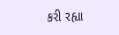કરી રહ્યા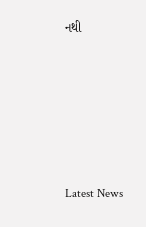નથી






Latest News